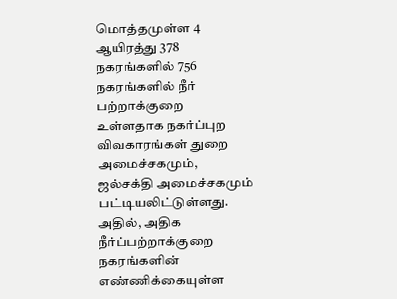மொத்தமுள்ள 4 ஆயிரத்து 378 நகரங்களில் 756 நகரங்களில் நீர் பற்றாக்குறை உள்ளதாக நகர்ப்புற விவகாரங்கள் துறை அமைச்சகமும், ஜல்சக்தி அமைச்சகமும் பட்டியலிட்டுள்ளது.
அதில், அதிக நீர்ப்பற்றாக்குறை நகரங்களின் எண்ணிக்கையுள்ள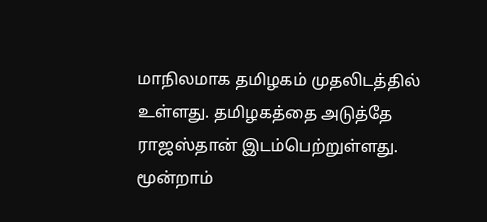மாநிலமாக தமிழகம் முதலிடத்தில் உள்ளது. தமிழகத்தை அடுத்தே ராஜஸ்தான் இடம்பெற்றுள்ளது. மூன்றாம்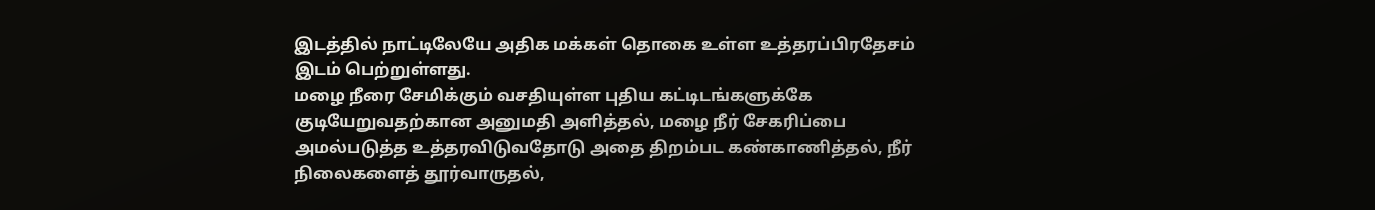இடத்தில் நாட்டிலேயே அதிக மக்கள் தொகை உள்ள உத்தரப்பிரதேசம் இடம் பெற்றுள்ளது.
மழை நீரை சேமிக்கும் வசதியுள்ள புதிய கட்டிடங்களுக்கே குடியேறுவதற்கான அனுமதி அளித்தல், மழை நீர் சேகரிப்பை அமல்படுத்த உத்தரவிடுவதோடு அதை திறம்பட கண்காணித்தல், நீர் நிலைகளைத் தூர்வாருதல்,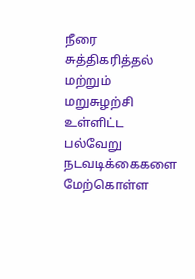நீரை சுத்திகரித்தல் மற்றும் மறுசுழற்சி உள்ளிட்ட பல்வேறு நடவடிக்கைகளை மேற்கொள்ள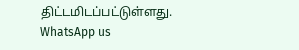திட்டமிடப்பட்டுள்ளது.
WhatsApp us